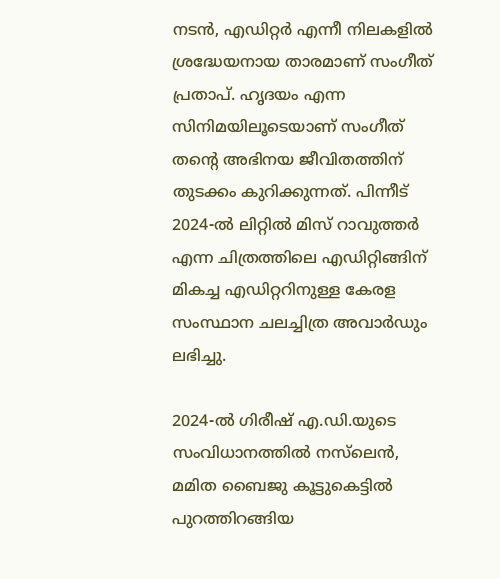നടൻ, എഡിറ്റർ എന്നീ നിലകളിൽ ശ്രദ്ധേയനായ താരമാണ് സംഗീത് പ്രതാപ്. ഹൃദയം എന്ന സിനിമയിലൂടെയാണ് സംഗീത് തൻ്റെ അഭിനയ ജീവിതത്തിന് തുടക്കം കുറിക്കുന്നത്. പിന്നീട് 2024-ൽ ലിറ്റിൽ മിസ് റാവുത്തർ എന്ന ചിത്രത്തിലെ എഡിറ്റിങ്ങിന് മികച്ച എഡിറ്ററിനുള്ള കേരള സംസ്ഥാന ചലച്ചിത്ര അവാർഡും ലഭിച്ചു.

2024-ൽ ഗിരീഷ് എ.ഡി.യുടെ സംവിധാനത്തിൽ നസ്‌ലെന്‍, മമിത ബൈജു കൂട്ടുകെട്ടിൽ പുറത്തിറങ്ങിയ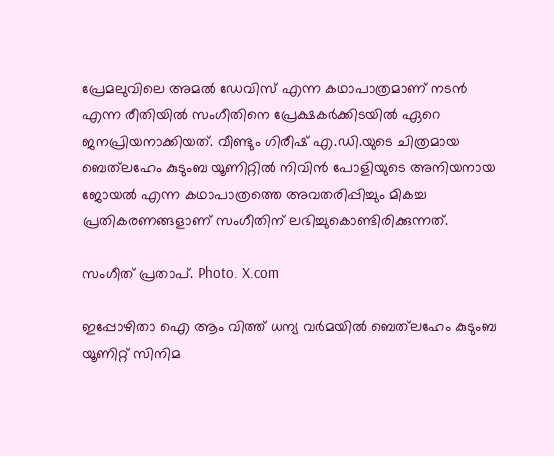പ്രേമലുവിലെ അമൽ ഡേവിസ് എന്ന കഥാപാത്രമാണ് നടൻ എന്ന രീതിയിൽ സംഗീതിനെ പ്രേക്ഷകർക്കിടയിൽ ഏറെ ജനപ്രിയനാക്കിയത്. വീണ്ടും ഗിരീഷ് എ.ഡി.യുടെ ചിത്രമായ ബെത്‌ലഹേം കുടുംബ യൂണിറ്റിൽ നിവിൻ പോളിയുടെ അനിയനായ ജോയൽ എന്ന കഥാപാത്രത്തെ അവതരിപ്പിച്ചും മികച്ച പ്രതികരണങ്ങളാണ് സംഗീതിന് ലഭിച്ചുകൊണ്ടിരിക്കുന്നത്.

സംഗീത് പ്രതാപ്. Photo. X.com

ഇപ്പോഴിതാ ഐ ആം വിത്ത് ധന്യ വർമയിൽ ബെത്‌ലഹേം കുടുംബ യൂണിറ്റ് സിനിമ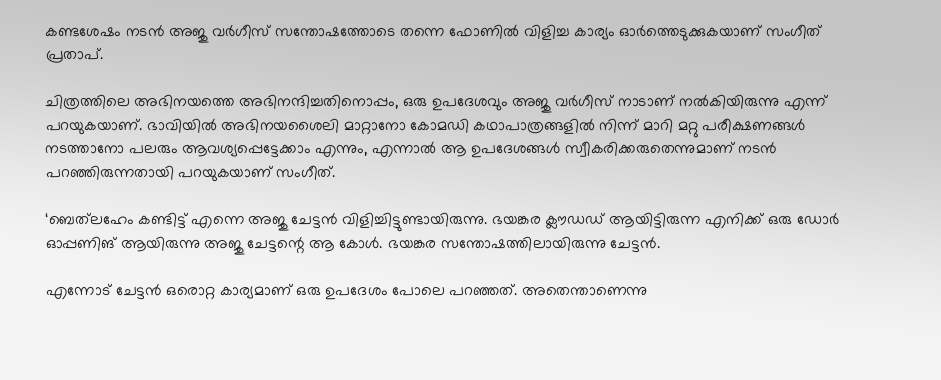കണ്ടശേഷം നടൻ അജു വർഗീസ് സന്തോഷത്തോടെ തന്നെ ഫോണിൽ വിളിച്ച കാര്യം ഓർത്തെടുക്കുകയാണ് സംഗീത് പ്രതാപ്.

ചിത്രത്തിലെ അഭിനയത്തെ അഭിനന്ദിച്ചതിനൊപ്പം, ഒരു ഉപദേശവും അജു വർഗീസ് നാടാണ് നൽകിയിരുന്നു എന്ന് പറയുകയാണ്. ഭാവിയിൽ അഭിനയശൈലി മാറ്റാനോ കോമഡി കഥാപാത്രങ്ങളിൽ നിന്ന് മാറി മറ്റു പരീക്ഷണങ്ങൾ നടത്താനോ പലരും ആവശ്യപ്പെട്ടേക്കാം എന്നും, എന്നാൽ ആ ഉപദേശങ്ങൾ സ്വീകരിക്കരുതെന്നുമാണ് നടൻ പറഞ്ഞിരുന്നതായി പറയുകയാണ് സംഗീത്.

‘ബെത്‌ലഹേം കണ്ടിട്ട് എന്നെ അജു ചേട്ടൻ വിളിച്ചിട്ടുണ്ടായിരുന്നു. ഭയങ്കര ക്ലൗഡഡ് ആയിട്ടിരുന്ന എനിക്ക് ഒരു ഡോർ ഓപ്പണിങ് ആയിരുന്നു അജു ചേട്ടന്റെ ആ കോൾ. ഭയങ്കര സന്തോഷത്തിലായിരുന്നു ചേട്ടൻ.

എന്നോട് ചേട്ടൻ ഒരൊറ്റ കാര്യമാണ് ഒരു ഉപദേശം പോലെ പറഞ്ഞത്. അതെന്താണെന്നു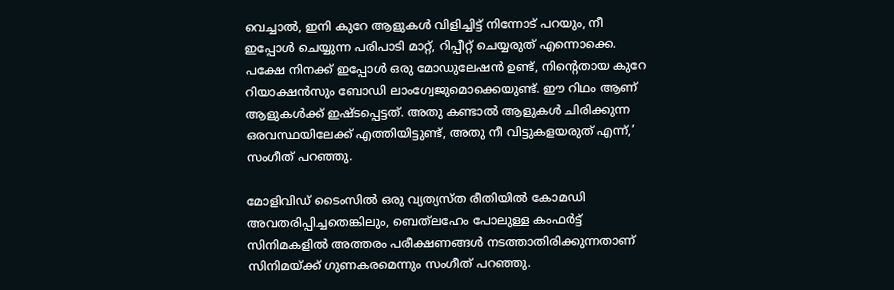വെച്ചാൽ, ഇനി കുറേ ആളുകൾ വിളിച്ചിട്ട് നിന്നോട് പറയും, നീ ഇപ്പോൾ ചെയ്യുന്ന പരിപാടി മാറ്റ്, റിപ്പീറ്റ് ചെയ്യരുത് എന്നൊക്കെ. പക്ഷേ നിനക്ക് ഇപ്പോൾ ഒരു മോഡുലേഷൻ ഉണ്ട്, നിന്റെതായ കുറേ റിയാക്ഷൻസും ബോഡി ലാംഗ്വേജുമൊക്കെയുണ്ട്. ഈ റിഥം ആണ് ആളുകൾക്ക് ഇഷ്ടപ്പെട്ടത്. അതു കണ്ടാൽ ആളുകൾ ചിരിക്കുന്ന ഒരവസ്ഥയിലേക്ക് എത്തിയിട്ടുണ്ട്, അതു നീ വിട്ടുകളയരുത് എന്ന്,’ സംഗീത് പറഞ്ഞു.

മോളിവിഡ് ടൈംസിൽ ഒരു വ്യത്യസ്ത രീതിയിൽ കോമഡി അവതരിപ്പിച്ചതെങ്കിലും, ബെത്‌ലഹേം പോലുള്ള കംഫർട്ട് സിനിമകളിൽ അത്തരം പരീക്ഷണങ്ങൾ നടത്താതിരിക്കുന്നതാണ് സിനിമയ്ക്ക് ഗുണകരമെന്നും സംഗീത് പറഞ്ഞു.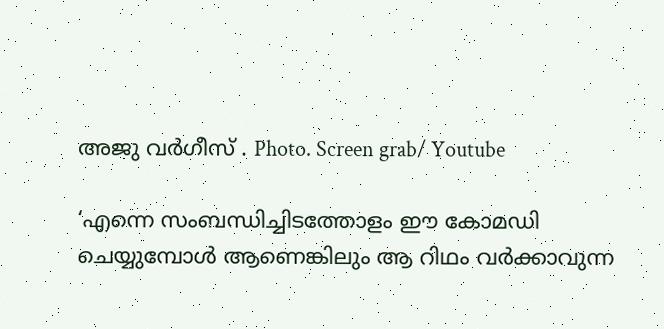അജു വർഗീസ് . Photo. Screen grab/ Youtube

‘എന്നെ സംബന്ധിച്ചിടത്തോളം ഈ കോമഡി ചെയ്യുമ്പോൾ ആണെങ്കിലും ആ റിഥം വർക്കാവുന്ന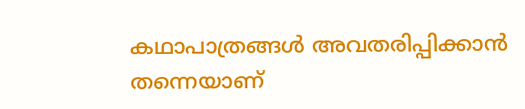കഥാപാത്രങ്ങൾ അവതരിപ്പിക്കാൻ തന്നെയാണ്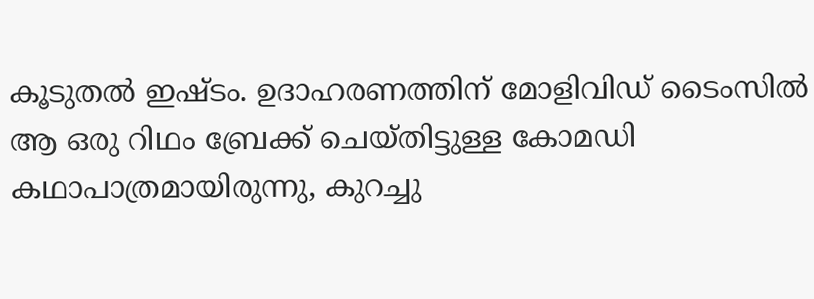കൂടുതൽ ഇഷ്ടം. ഉദാഹരണത്തിന് മോളിവിഡ് ടൈംസിൽ ആ ഒരു റിഥം ബ്രേക്ക് ചെയ്തിട്ടുള്ള കോമഡി കഥാപാത്രമായിരുന്നു, കുറച്ചു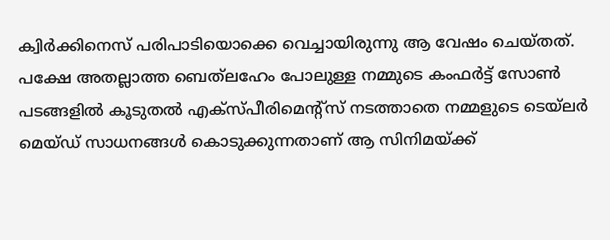ക്വിർക്കിനെസ് പരിപാടിയൊക്കെ വെച്ചായിരുന്നു ആ വേഷം ചെയ്തത്. പക്ഷേ അതല്ലാത്ത ബെത്‌ലഹേം പോലുള്ള നമ്മുടെ കംഫർട്ട് സോൺ പടങ്ങളിൽ കൂടുതൽ എക്സ്പീരിമെന്റ്സ് നടത്താതെ നമ്മളുടെ ടെയ്‌ലർ മെയ്ഡ് സാധനങ്ങൾ കൊടുക്കുന്നതാണ് ആ സിനിമയ്ക്ക്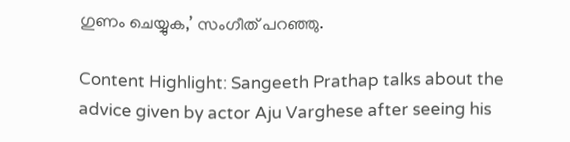ഗുണം ചെയ്യുക,’ സംഗീത് പറഞ്ഞു.

Content Highlight: Sangeeth Prathap talks about the advice given by actor Aju Varghese after seeing his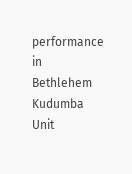performance in Bethlehem Kudumba Unit